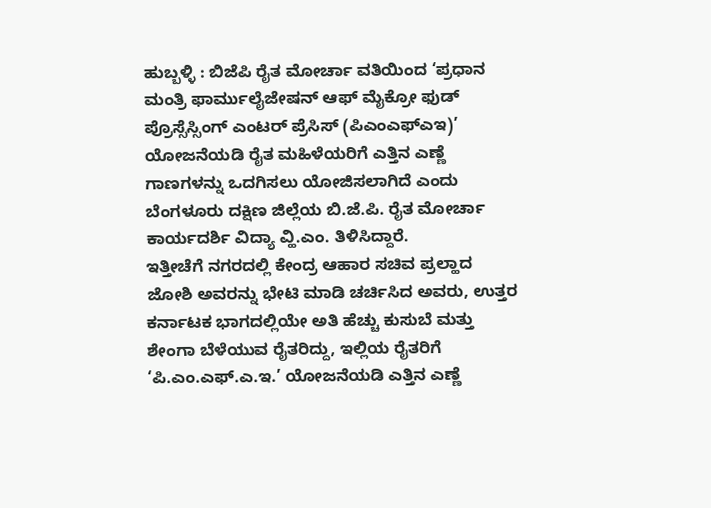ಹುಬ್ಬಳ್ಳಿ : ಬಿಜೆಪಿ ರೈತ ಮೋರ್ಚಾ ವತಿಯಿಂದ ‘ಪ್ರಧಾನ ಮಂತ್ರಿ ಫಾರ್ಮುಲೈಜೇಷನ್ ಆಫ್ ಮೈಕ್ರೋ ಫುಡ್ ಪ್ರೊಸ್ಸೆಸ್ಸಿಂಗ್ ಎಂಟರ್ ಪ್ರೆಸಿಸ್ (ಪಿಎಂಎಫ್ಎಇ)’ ಯೋಜನೆಯಡಿ ರೈತ ಮಹಿಳೆಯರಿಗೆ ಎತ್ತಿನ ಎಣ್ಣೆ ಗಾಣಗಳನ್ನು ಒದಗಿಸಲು ಯೋಜಿಸಲಾಗಿದೆ ಎಂದು ಬೆಂಗಳೂರು ದಕ್ಷಿಣ ಜಿಲ್ಲೆಯ ಬಿ.ಜೆ.ಪಿ. ರೈತ ಮೋರ್ಚಾ ಕಾರ್ಯದರ್ಶಿ ವಿದ್ಯಾ ವ್ಹಿ.ಎಂ. ತಿಳಿಸಿದ್ದಾರೆ.
ಇತ್ತೀಚೆಗೆ ನಗರದಲ್ಲಿ ಕೇಂದ್ರ ಆಹಾರ ಸಚಿವ ಪ್ರಲ್ಹಾದ ಜೋಶಿ ಅವರನ್ನು ಭೇಟಿ ಮಾಡಿ ಚರ್ಚಿಸಿದ ಅವರು, ಉತ್ತರ ಕರ್ನಾಟಕ ಭಾಗದಲ್ಲಿಯೇ ಅತಿ ಹೆಚ್ಚು ಕುಸುಬೆ ಮತ್ತು ಶೇಂಗಾ ಬೆಳೆಯುವ ರೈತರಿದ್ದು, ಇಲ್ಲಿಯ ರೈತರಿಗೆ ‘ಪಿ.ಎಂ.ಎಫ್.ಎ.ಇ.’ ಯೋಜನೆಯಡಿ ಎತ್ತಿನ ಎಣ್ಣೆ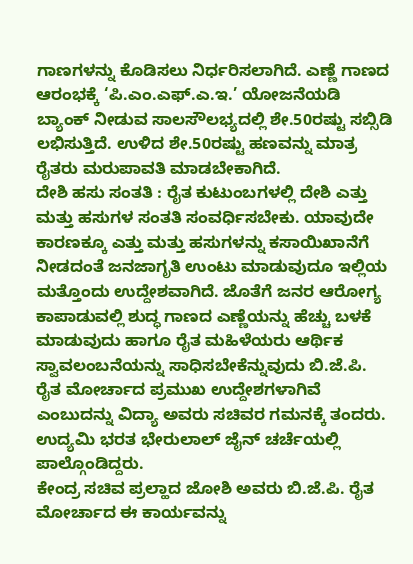ಗಾಣಗಳನ್ನು ಕೊಡಿಸಲು ನಿರ್ಧರಿಸಲಾಗಿದೆ. ಎಣ್ಣೆ ಗಾಣದ ಆರಂಭಕ್ಕೆ ‘ಪಿ.ಎಂ.ಎಫ್.ಎ.ಇ.’ ಯೋಜನೆಯಡಿ ಬ್ಯಾಂಕ್ ನೀಡುವ ಸಾಲಸೌಲಭ್ಯದಲ್ಲಿ ಶೇ.50ರಷ್ಟು ಸಬ್ಸಿಡಿ ಲಭಿಸುತ್ತಿದೆ. ಉಳಿದ ಶೇ.50ರಷ್ಟು ಹಣವನ್ನು ಮಾತ್ರ ರೈತರು ಮರುಪಾವತಿ ಮಾಡಬೇಕಾಗಿದೆ.
ದೇಶಿ ಹಸು ಸಂತತಿ : ರೈತ ಕುಟುಂಬಗಳಲ್ಲಿ ದೇಶಿ ಎತ್ತು ಮತ್ತು ಹಸುಗಳ ಸಂತತಿ ಸಂವರ್ಧಿಸಬೇಕು. ಯಾವುದೇ ಕಾರಣಕ್ಕೂ ಎತ್ತು ಮತ್ತು ಹಸುಗಳನ್ನು ಕಸಾಯಿಖಾನೆಗೆ ನೀಡದಂತೆ ಜನಜಾಗೃತಿ ಉಂಟು ಮಾಡುವುದೂ ಇಲ್ಲಿಯ ಮತ್ತೊಂದು ಉದ್ದೇಶವಾಗಿದೆ. ಜೊತೆಗೆ ಜನರ ಆರೋಗ್ಯ ಕಾಪಾಡುವಲ್ಲಿ ಶುದ್ಧ ಗಾಣದ ಎಣ್ಣೆಯನ್ನು ಹೆಚ್ಚು ಬಳಕೆ ಮಾಡುವುದು ಹಾಗೂ ರೈತ ಮಹಿಳೆಯರು ಆರ್ಥಿಕ ಸ್ವಾವಲಂಬನೆಯನ್ನು ಸಾಧಿಸಬೇಕೆನ್ನುವುದು ಬಿ.ಜೆ.ಪಿ. ರೈತ ಮೋರ್ಚಾದ ಪ್ರಮುಖ ಉದ್ದೇಶಗಳಾಗಿವೆ ಎಂಬುದನ್ನು ವಿದ್ಯಾ ಅವರು ಸಚಿವರ ಗಮನಕ್ಕೆ ತಂದರು. ಉದ್ಯಮಿ ಭರತ ಭೇರುಲಾಲ್ ಜೈನ್ ಚರ್ಚೆಯಲ್ಲಿ ಪಾಲ್ಗೊಂಡಿದ್ದರು.
ಕೇಂದ್ರ ಸಚಿವ ಪ್ರಲ್ಹಾದ ಜೋಶಿ ಅವರು ಬಿ.ಜೆ.ಪಿ. ರೈತ ಮೋರ್ಚಾದ ಈ ಕಾರ್ಯವನ್ನು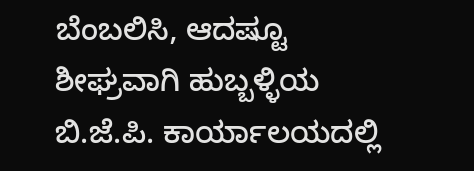ಬೆಂಬಲಿಸಿ, ಆದಷ್ಟೂ ಶೀಘ್ರವಾಗಿ ಹುಬ್ಬಳ್ಳಿಯ ಬಿ.ಜೆ.ಪಿ. ಕಾರ್ಯಾಲಯದಲ್ಲಿ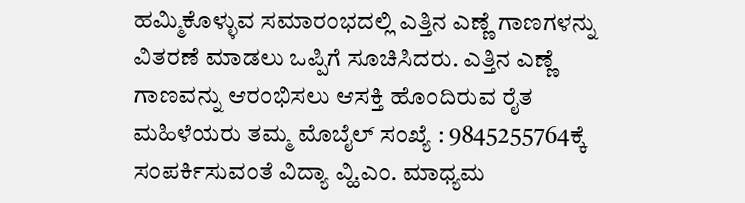ಹಮ್ಮಿಕೊಳ್ಳುವ ಸಮಾರಂಭದಲ್ಲಿ ಎತ್ತಿನ ಎಣ್ಣೆ ಗಾಣಗಳನ್ನು ವಿತರಣೆ ಮಾಡಲು ಒಪ್ಪಿಗೆ ಸೂಚಿಸಿದರು. ಎತ್ತಿನ ಎಣ್ಣೆ ಗಾಣವನ್ನು ಆರಂಭಿಸಲು ಆಸಕ್ತಿ ಹೊಂದಿರುವ ರೈತ ಮಹಿಳೆಯರು ತಮ್ಮ ಮೊಬೈಲ್ ಸಂಖ್ಯೆ : 9845255764ಕ್ಕೆ ಸಂಪರ್ಕಿಸುವಂತೆ ವಿದ್ಯಾ ವ್ಹಿ.ಎಂ. ಮಾಧ್ಯಮ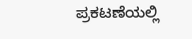ಪ್ರಕಟಣೆಯಲ್ಲಿ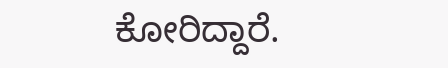ಕೋರಿದ್ದಾರೆ.